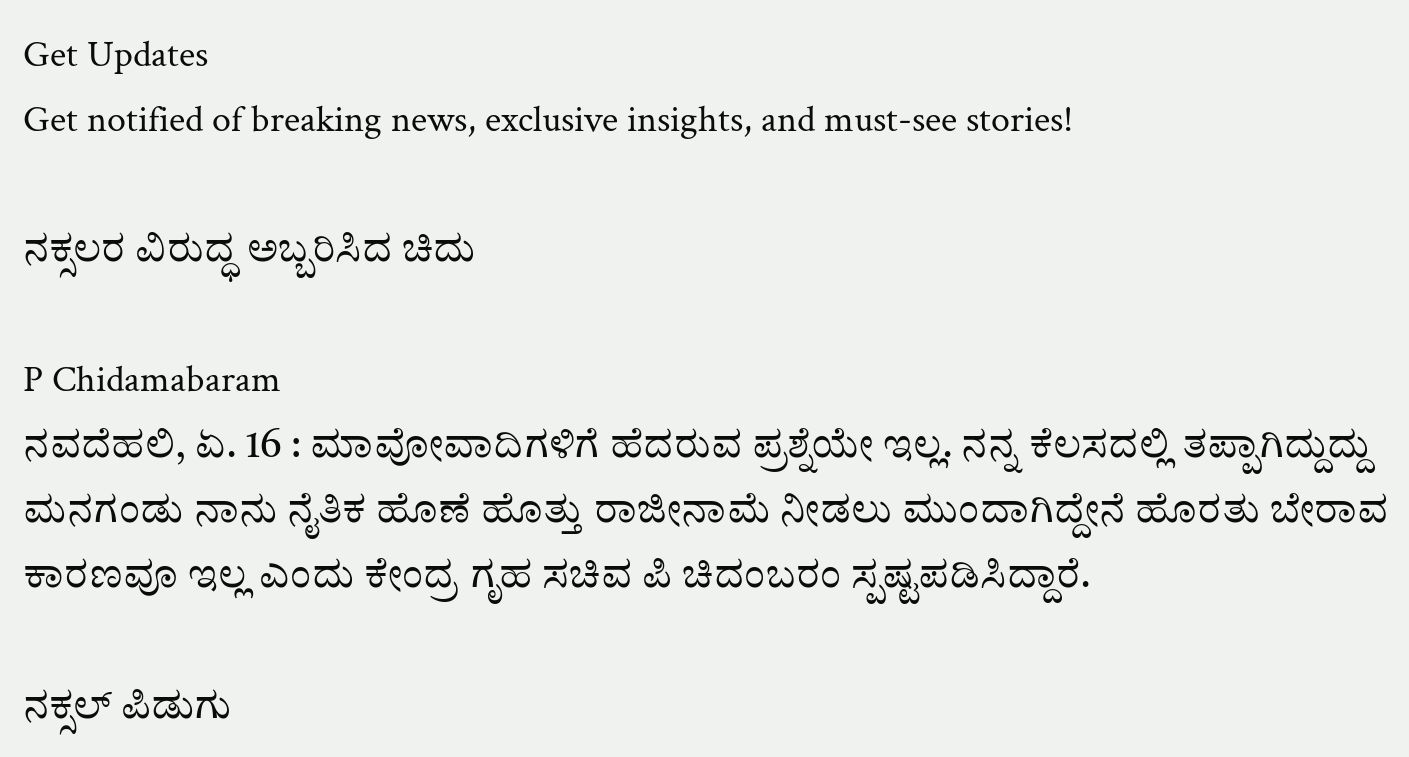Get Updates
Get notified of breaking news, exclusive insights, and must-see stories!

ನಕ್ಸಲರ ವಿರುದ್ಧ ಅಬ್ಬರಿಸಿದ ಚಿದು

P Chidamabaram
ನವದೆಹಲಿ, ಏ. 16 : ಮಾವೋವಾದಿಗಳಿಗೆ ಹೆದರುವ ಪ್ರಶ್ನೆಯೇ ಇಲ್ಲ. ನನ್ನ ಕೆಲಸದಲ್ಲಿ ತಪ್ಪಾಗಿದ್ದುದ್ದು ಮನಗಂಡು ನಾನು ನೈತಿಕ ಹೊಣೆ ಹೊತ್ತು ರಾಜೀನಾಮೆ ನೀಡಲು ಮುಂದಾಗಿದ್ದೇನೆ ಹೊರತು ಬೇರಾವ ಕಾರಣವೂ ಇಲ್ಲ ಎಂದು ಕೇಂದ್ರ ಗೃಹ ಸಚಿವ ಪಿ ಚಿದಂಬರಂ ಸ್ಪಷ್ಟಪಡಿಸಿದ್ದಾರೆ.

ನಕ್ಸಲ್ ಪಿಡುಗು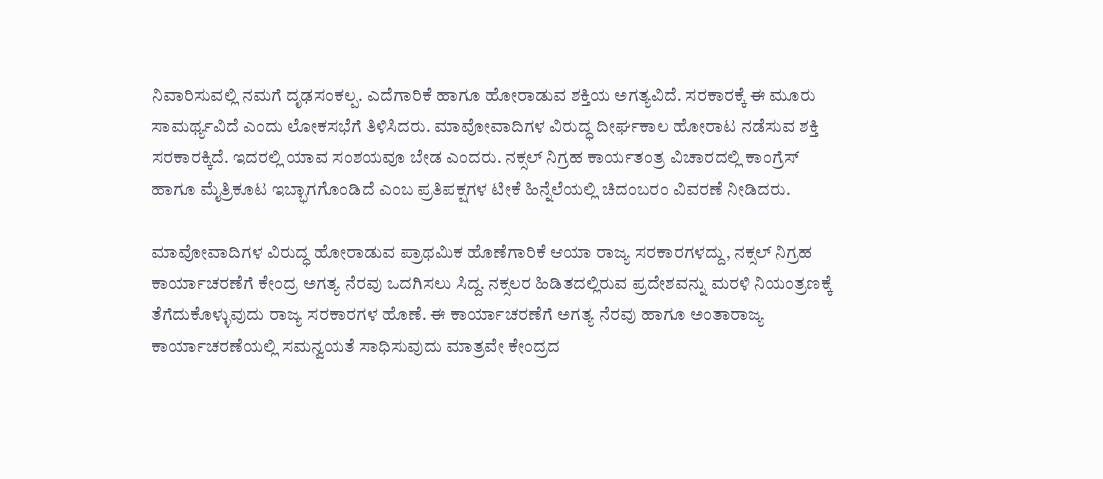ನಿವಾರಿಸುವಲ್ಲಿ ನಮಗೆ ದೃಢಸಂಕಲ್ಪ. ಎದೆಗಾರಿಕೆ ಹಾಗೂ ಹೋರಾಡುವ ಶಕ್ತಿಯ ಅಗತ್ಯವಿದೆ. ಸರಕಾರಕ್ಕೆ ಈ ಮೂರು ಸಾಮರ್ಥ್ಯವಿದೆ ಎಂದು ಲೋಕಸಭೆಗೆ ತಿಳಿಸಿದರು. ಮಾವೋವಾದಿಗಳ ವಿರುದ್ಧ ದೀರ್ಘಕಾಲ ಹೋರಾಟ ನಡೆಸುವ ಶಕ್ತಿ ಸರಕಾರಕ್ಕಿದೆ. ಇದರಲ್ಲಿ ಯಾವ ಸಂಶಯವೂ ಬೇಡ ಎಂದರು. ನಕ್ಸಲ್ ನಿಗ್ರಹ ಕಾರ್ಯತಂತ್ರ ವಿಚಾರದಲ್ಲಿ ಕಾಂಗ್ರೆಸ್ ಹಾಗೂ ಮೈತ್ರಿಕೂಟ ಇಬ್ಭಾಗಗೊಂಡಿದೆ ಎಂಬ ಪ್ರತಿಪಕ್ಷಗಳ ಟೀಕೆ ಹಿನ್ನೆಲೆಯಲ್ಲಿ ಚಿದಂಬರಂ ವಿವರಣೆ ನೀಡಿದರು.

ಮಾವೋವಾದಿಗಳ ವಿರುದ್ಧ ಹೋರಾಡುವ ಪ್ರಾಥಮಿಕ ಹೊಣೆಗಾರಿಕೆ ಆಯಾ ರಾಜ್ಯ ಸರಕಾರಗಳದ್ದು, ನಕ್ಸಲ್ ನಿಗ್ರಹ ಕಾರ್ಯಾಚರಣೆಗೆ ಕೇಂದ್ರ ಅಗತ್ಯ ನೆರವು ಒದಗಿಸಲು ಸಿದ್ದ. ನಕ್ಸಲರ ಹಿಡಿತದಲ್ಲಿರುವ ಪ್ರದೇಶವನ್ನು ಮರಳಿ ನಿಯಂತ್ರಣಕ್ಕೆ ತೆಗೆದುಕೊಳ್ಳುವುದು ರಾಜ್ಯ ಸರಕಾರಗಳ ಹೊಣೆ. ಈ ಕಾರ್ಯಾಚರಣೆಗೆ ಅಗತ್ಯ ನೆರವು ಹಾಗೂ ಅಂತಾರಾಜ್ಯ ಕಾರ್ಯಾಚರಣೆಯಲ್ಲಿ ಸಮನ್ವಯತೆ ಸಾಧಿಸುವುದು ಮಾತ್ರವೇ ಕೇಂದ್ರದ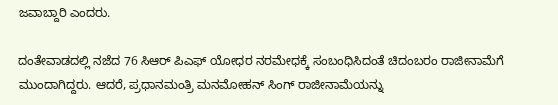ಜವಾಬ್ದಾರಿ ಎಂದರು.

ದಂತೇವಾಡದಲ್ಲಿ ನಜೆದ 76 ಸಿಆರ್ ಪಿಎಫ್ ಯೋಧರ ನರಮೇಧಕ್ಕೆ ಸಂಬಂಧಿಸಿದಂತೆ ಚಿದಂಬರಂ ರಾಜೀನಾಮೆಗೆ ಮುಂದಾಗಿದ್ದರು. ಆದರೆ, ಪ್ರಧಾನಮಂತ್ರಿ ಮನಮೋಹನ್ ಸಿಂಗ್ ರಾಜೀನಾಮೆಯನ್ನು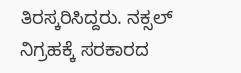ತಿರಸ್ಕರಿಸಿದ್ದರು. ನಕ್ಸಲ್ ನಿಗ್ರಹಕ್ಕೆ ಸರಕಾರದ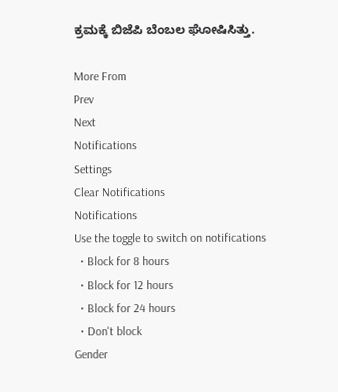ಕ್ರಮಕ್ಕೆ ಬಿಜೆಪಿ ಬೆಂಬಲ ಘೋಷಿಸಿತ್ತು.

More From
Prev
Next
Notifications
Settings
Clear Notifications
Notifications
Use the toggle to switch on notifications
  • Block for 8 hours
  • Block for 12 hours
  • Block for 24 hours
  • Don't block
Gender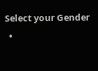Select your Gender
  •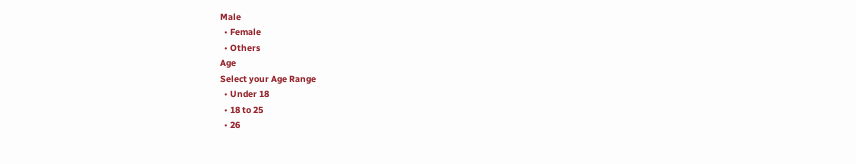Male
  • Female
  • Others
Age
Select your Age Range
  • Under 18
  • 18 to 25
  • 26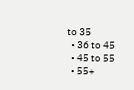to 35
  • 36 to 45
  • 45 to 55
  • 55+